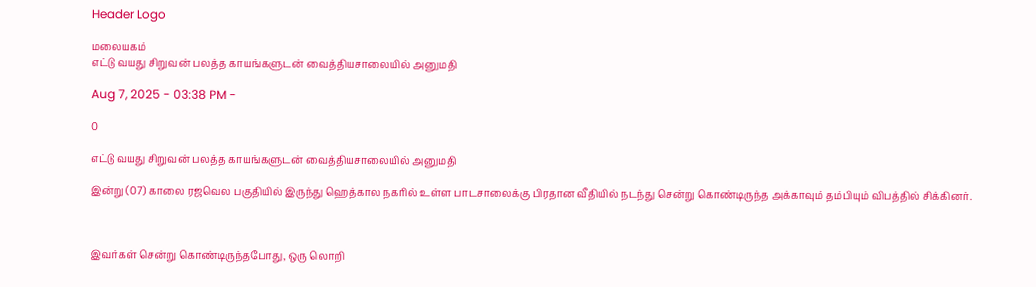Header Logo

மலையகம்
எட்டு வயது சிறுவன் பலத்த காயங்களுடன் வைத்தியசாலையில் அனுமதி

Aug 7, 2025 - 03:38 PM -

0

எட்டு வயது சிறுவன் பலத்த காயங்களுடன் வைத்தியசாலையில் அனுமதி

இன்று (07) காலை ரஜவெல பகுதியில் இருந்து ஹெத்கால நகரில் உள்ள பாடசாலைக்கு பிரதான வீதியில் நடந்து சென்று கொண்டிருந்த அக்காவும் தம்பியும் விபத்தில் சிக்கினர்.



இவர்கள் சென்று கொண்டிருந்தபோது, ஒரு லொறி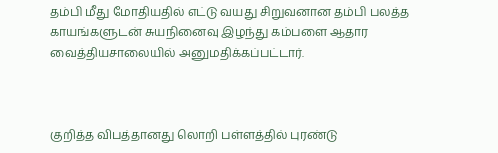தம்பி மீது மோதியதில் எட்டு வயது சிறுவனான தம்பி பலத்த காயங்களுடன் சுயநினைவு இழந்து கம்பளை ஆதார வைத்தியசாலையில் அனுமதிக்கப்பட்டார்.



குறித்த விபத்தானது லொறி பள்ளத்தில் புரண்டு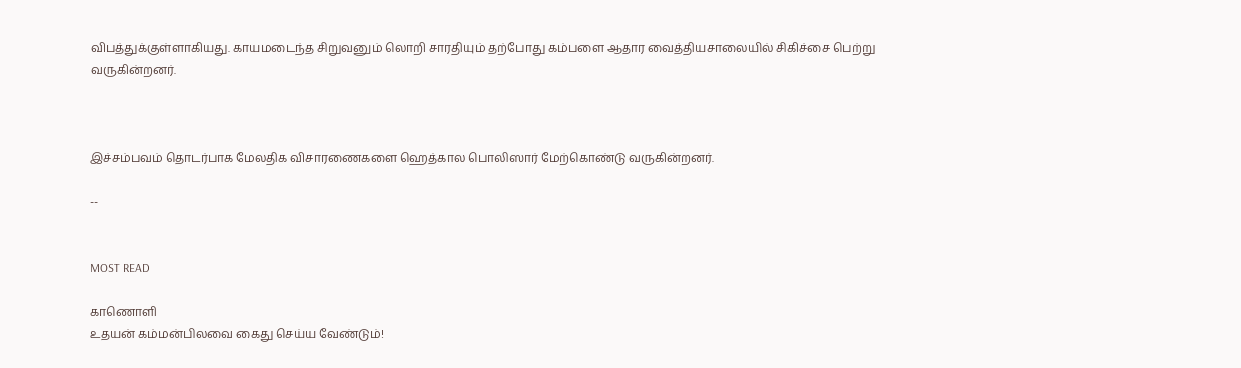விபத்துக்குள்ளாகியது. காயமடைந்த சிறுவனும் லொறி சாரதியும் தற்போது கம்பளை ஆதார வைத்தியசாலையில் சிகிச்சை பெற்று வருகின்றனர்.



இச்சம்பவம் தொடர்பாக மேலதிக விசாரணைகளை ஹெத்கால பொலிஸார் மேற்கொண்டு வருகின்றனர்.

--


MOST READ

காணொளி
உதயன் கம்மன்பிலவை கைது செய்ய வேண்டும்!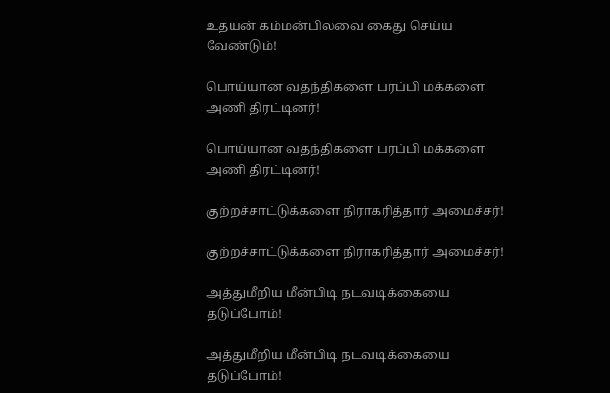உதயன் கம்மன்பிலவை கைது செய்ய வேண்டும்!

பொய்யான வதந்திகளை பரப்பி மக்களை அணி திரட்டினர்!

பொய்யான வதந்திகளை பரப்பி மக்களை அணி திரட்டினர்!

குற்றச்சாட்டுக்களை நிராகரித்தார் அமைச்சர்!

குற்றச்சாட்டுக்களை நிராகரித்தார் அமைச்சர்!

அத்துமீறிய மீன்பிடி நடவடிக்கையை தடுப்போம்!

அத்துமீறிய மீன்பிடி நடவடிக்கையை தடுப்போம்!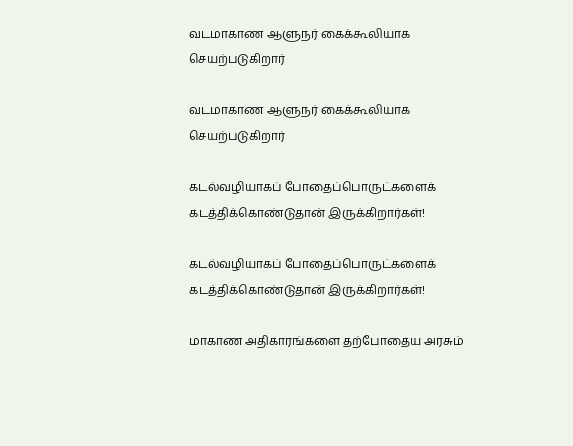வடமாகாண ஆளுநர் கைக்கூலியாக செயற்படுகிறார்

வடமாகாண ஆளுநர் கைக்கூலியாக செயற்படுகிறார்

கடல்வழியாகப் போதைப்பொருட்களைக் கடத்திக்கொண்டுதான் இருக்கிறார்கள்!

கடல்வழியாகப் போதைப்பொருட்களைக் கடத்திக்கொண்டுதான் இருக்கிறார்கள்!

மாகாண அதிகாரங்களை தற்போதைய அரசும்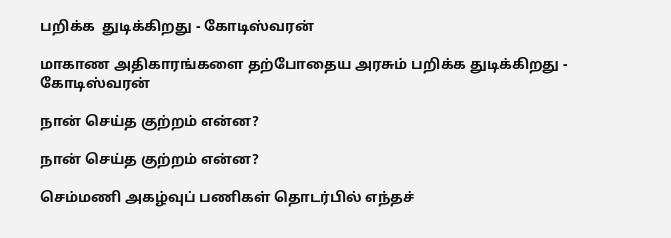பறிக்க  துடிக்கிறது - கோடிஸ்வரன்

மாகாண அதிகாரங்களை தற்போதைய அரசும் பறிக்க துடிக்கிறது - கோடிஸ்வரன்

நான் செய்த குற்றம் என்ன?

நான் செய்த குற்றம் என்ன?

செம்மணி அகழ்வுப் பணிகள் தொடர்பில் எந்தச்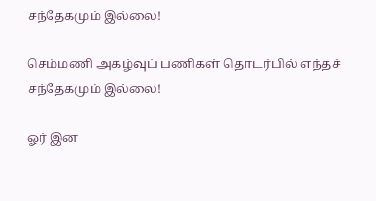சந்தேகமும் இல்லை!

செம்மணி அகழ்வுப் பணிகள் தொடர்பில் எந்தச் சந்தேகமும் இல்லை!

ஓர் இன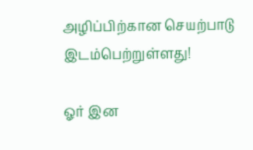அழிப்பிற்கான செயற்பாடு இடம்பெற்றுள்ளது!

ஓர் இன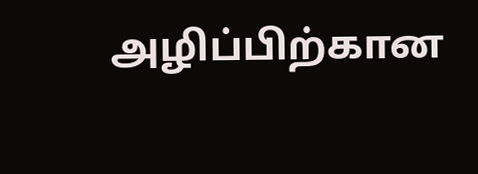அழிப்பிற்கான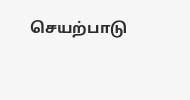செயற்பாடு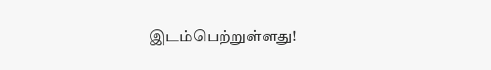இடம்பெற்றுள்ளது!